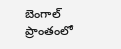బెంగాల్ ప్రాంతంలో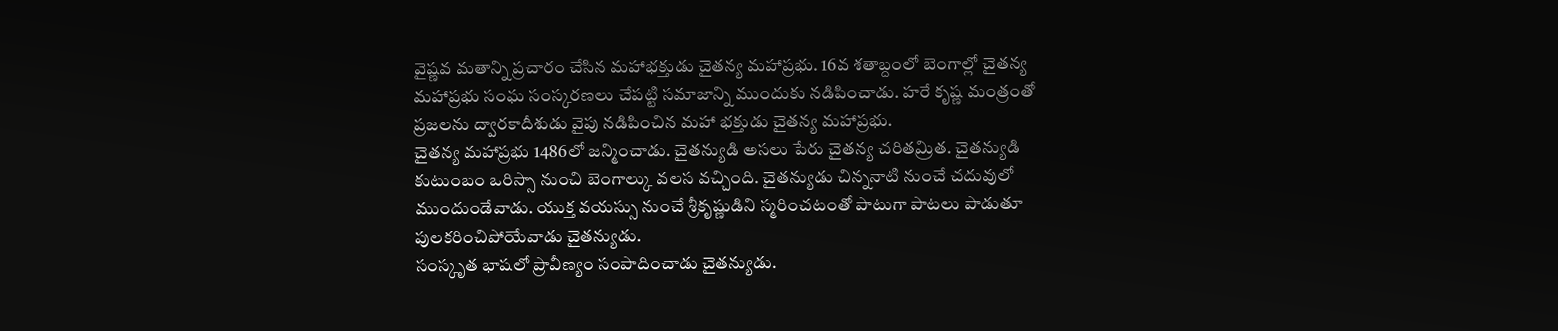వైష్ణవ మతాన్ని ప్రచారం చేసిన మహాభక్తుడు చైతన్య మహాప్రభు. 16వ శతాబ్దంలో బెంగాల్లో చైతన్య మహాప్రభు సంఘ సంస్కరణలు చేపట్టి సమాజాన్ని ముందుకు నడిపించాడు. హరే కృష్ణ మంత్రంతో ప్రజలను ద్వారకాదీశుడు వైపు నడిపించిన మహా భక్తుడు చైతన్య మహాప్రభు.
చైతన్య మహాప్రభు 1486లో జన్మించాడు. చైతన్యుడి అసలు పేరు చైతన్య చరితమ్రిత. చైతన్యుడి కుటుంబం ఒరిస్సా నుంచి బెంగాల్కు వలస వచ్చింది. చైతన్యుడు చిన్ననాటి నుంచే చదువులో ముందుండేవాడు. యుక్త వయస్సు నుంచే శ్రీకృష్ణుడిని స్మరించటంతో పాటుగా పాటలు పాడుతూ పులకరించిపోయేవాడు చైతన్యుడు.
సంస్కృత భాషలో ప్రావీణ్యం సంపాదించాడు చైతన్యుడు.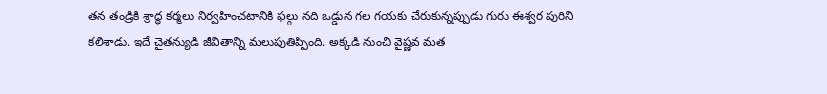తన తండ్రికి శ్రాద్ధ కర్మలు నిర్వహించటానికి ఫల్గు నది ఒడ్డున గల గయకు చేరుకున్నప్పుడు గురు ఈశ్వర పురిని కలిశాడు. ఇదే చైతన్యుడి జీవితాన్ని మలుపుతిప్పింది. అక్కడి నుంచి వైష్ణవ మత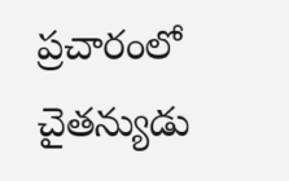ప్రచారంలో చైతన్యుడు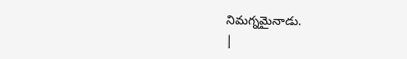నిమగ్నమైనాడు.
|